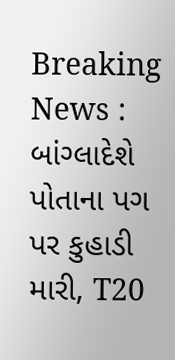Breaking News : બાંગ્લાદેશે પોતાના પગ પર કુહાડી મારી, T20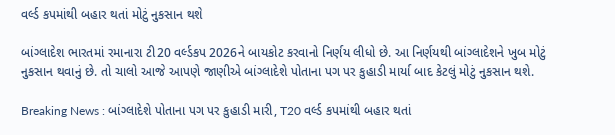વર્લ્ડ કપમાંથી બહાર થતાં મોટું નુકસાન થશે

બાંગ્લાદેશ ભારતમાં રમાનારા ટી20 વર્લ્ડકપ 2026ને બાયકોટ કરવાનો નિર્ણય લીધો છે. આ નિર્ણયથી બાંગ્લાદેશને ખુબ મોટું નુકસાન થવાનું છે. તો ચાલો આજે આપણે જાણીએ બાંગ્લાદેશે પોતાના પગ પર કુહાડી માર્યા બાદ કેટલું મોટું નુકસાન થશે.

Breaking News : બાંગ્લાદેશે પોતાના પગ પર કુહાડી મારી, T20 વર્લ્ડ કપમાંથી બહાર થતાં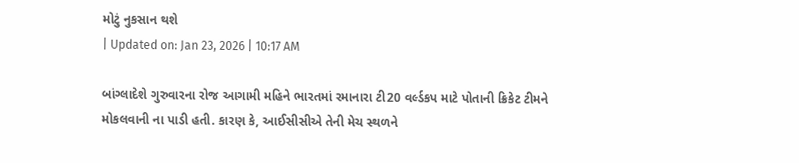મોટું નુકસાન થશે
| Updated on: Jan 23, 2026 | 10:17 AM

બાંગ્લાદેશે ગુરુવારના રોજ આગામી મહિને ભારતમાં રમાનારા ટી20 વર્લ્ડકપ માટે પોતાની ક્રિકેટ ટીમને મોકલવાની ના પાડી હતી. કારણ કે, આઈસીસીએ તેની મેચ સ્થળને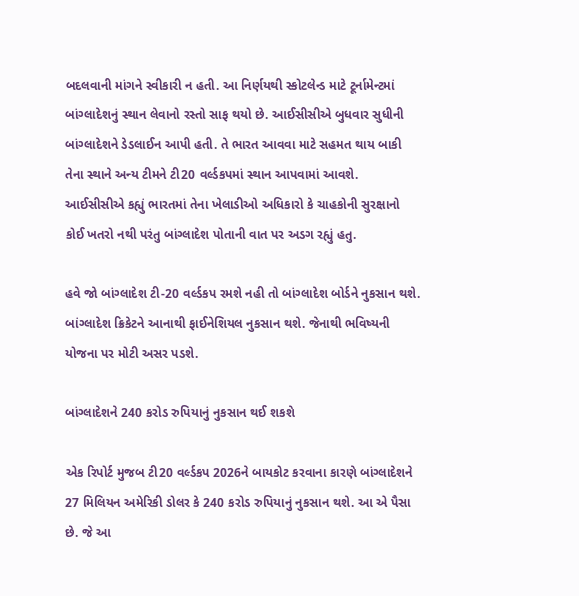બદલવાની માંગને સ્વીકારી ન હતી. આ નિર્ણયથી સ્કોટલેન્ડ માટે ટૂર્નામેન્ટમાં બાંગ્લાદેશનું સ્થાન લેવાનો રસ્તો સાફ થયો છે. આઈસીસીએ બુધવાર સુધીની બાંગ્લાદેશને ડેડલાઈન આપી હતી. તે ભારત આવવા માટે સહમત થાય બાકી તેના સ્થાને અન્ય ટીમને ટી20 વર્લ્ડકપમાં સ્થાન આપવામાં આવશે. આઈસીસીએ કહ્યું ભારતમાં તેના ખેલાડીઓ અધિકારો કે ચાહકોની સુરક્ષાનો કોઈ ખતરો નથી પરંતુ બાંગ્લાદેશ પોતાની વાત પર અડગ રહ્યું હતુ.

હવે જો બાંગ્લાદેશ ટી-20 વર્લ્ડકપ રમશે નહી તો બાંગ્લાદેશ બોર્ડને નુકસાન થશે. બાંગ્લાદેશ ક્રિકેટને આનાથી ફાઈનેશિયલ નુકસાન થશે. જેનાથી ભવિષ્યની યોજના પર મોટી અસર પડશે.

બાંગ્લાદેશને 240 કરોડ રુપિયાનું નુકસાન થઈ શકશે

એક રિપોર્ટ મુજબ ટી20 વર્લ્ડકપ 2026ને બાયકોટ કરવાના કારણે બાંગ્લાદેશને 27 મિલિયન અમેરિકી ડોલર કે 240 કરોડ રુપિયાનું નુકસાન થશે. આ એ પૈસા છે. જે આ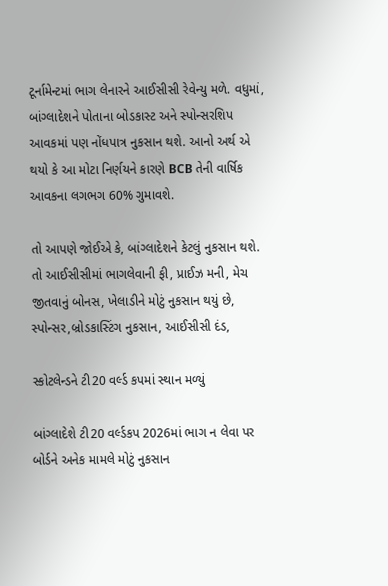ટૂર્નામેન્ટમાં ભાગ લેનારને આઈસીસી રેવેન્યુ મળે. વધુમાં, બાંગ્લાદેશને પોતાના બોડકાસ્ટ અને સ્પોન્સરશિપ આવકમાં પણ નોંધપાત્ર નુકસાન થશે. આનો અર્થ એ થયો કે આ મોટા નિર્ણયને કારણે BCB તેની વાર્ષિક આવકના લગભગ 60% ગુમાવશે.

તો આપણે જોઈએ કે, બાંગ્લાદેશને કેટલું નુકસાન થશે. તો આઈસીસીમાં ભાગલેવાની ફી, પ્રાઈઝ મની, મેચ જીતવાનું બોનસ, ખેલાડીને મોટું નુકસાન થયું છે, સ્પોન્સર,બ્રોડકાસ્ટિંગ નુકસાન, આઈસીસી દંડ,

સ્કોટલેન્ડને ટી20 વર્લ્ડ કપમાં સ્થાન મળ્યું

બાંગ્લાદેશે ટી20 વર્લ્ડકપ 2026માં ભાગ ન લેવા પર બોર્ડને અનેક મામલે મોટું નુકસાન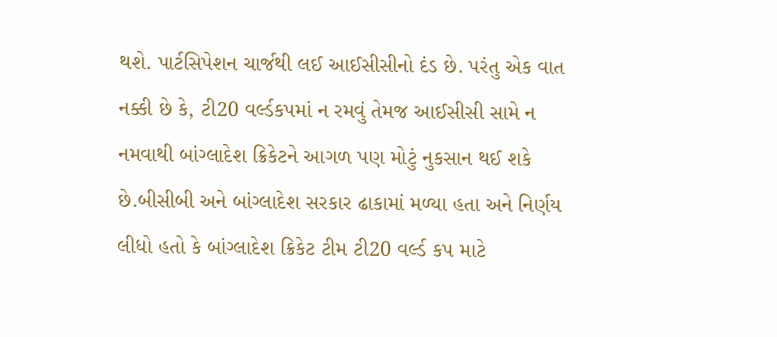થશે. પાર્ટસિપેશન ચાર્જથી લઈ આઈસીસીનો દંડ છે. પરંતુ એક વાત નક્કી છે કે, ટી20 વર્લ્ડકપમાં ન રમવું તેમજ આઈસીસી સામે ન નમવાથી બાંગ્લાદેશ ક્રિકેટને આગળ પણ મોટું નુકસાન થઈ શકે છે.બીસીબી અને બાંગ્લાદેશ સરકાર ઢાકામાં મળ્યા હતા અને નિર્ણય લીધો હતો કે બાંગ્લાદેશ ક્રિકેટ ટીમ ટી20 વર્લ્ડ કપ માટે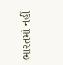ભારતમાં નહીં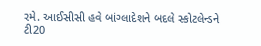રમે. આઈસીસી હવે બાંગ્લાદેશને બદલે સ્કોટલેન્ડને ટી20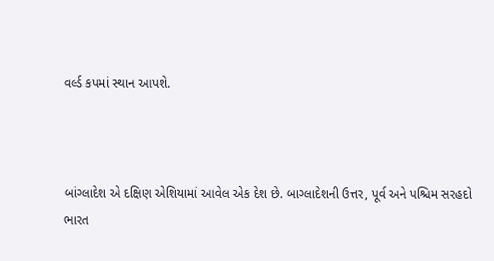વર્લ્ડ કપમાં સ્થાન આપશે.



બાંગ્લાદેશ એ દક્ષિણ એશિયામાં આવેલ એક દેશ છે. બાગ્લાદેશની ઉત્તર, પૂર્વ અને પશ્ચિમ સરહદો ભારત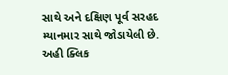સાથે અને દક્ષિણ પૂર્વ સરહદ મ્યાનમાર સાથે જોડાયેલી છે. અહી ક્લિક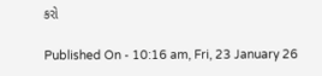કરો

Published On - 10:16 am, Fri, 23 January 26